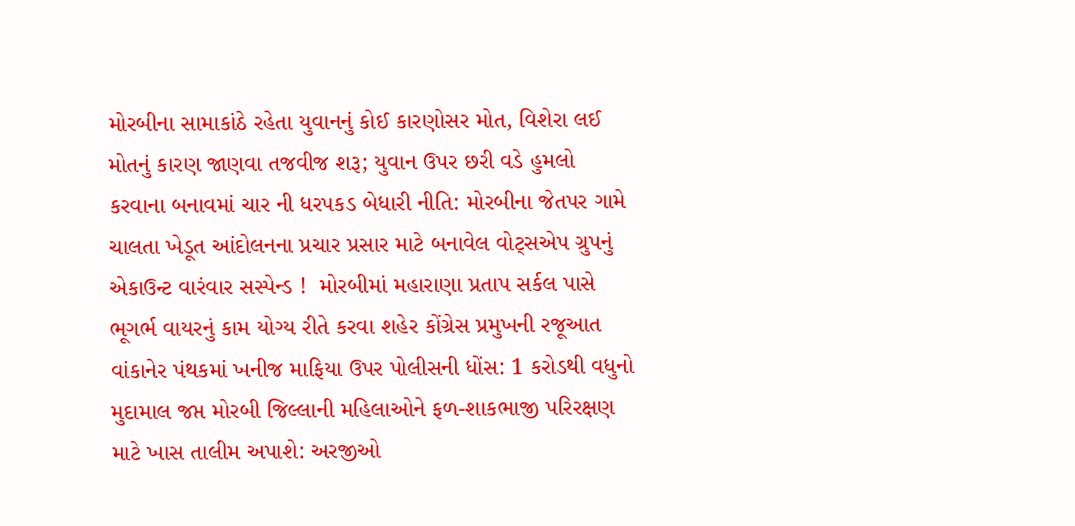મોરબીના સામાકાંઠે રહેતા યુવાનનું કોઈ કારણોસર મોત, વિશેરા લઈ મોતનું કારણ જાણવા તજવીજ શરૂ; યુવાન ઉપર છરી વડે હુમલો કરવાના બનાવમાં ચાર ની ધરપકડ બેધારી નીતિ: મોરબીના જેતપર ગામે ચાલતા ખેડૂત આંદોલનના પ્રચાર પ્રસાર માટે બનાવેલ વોટ્સએપ ગ્રુપનું એકાઉન્ટ વારંવાર સસ્પેન્ડ !  મોરબીમાં મહારાણા પ્રતાપ સર્કલ પાસે ભૂગર્ભ વાયરનું કામ યોગ્ય રીતે કરવા શહેર કોંગ્રેસ પ્રમુખની રજૂઆત વાંકાનેર પંથકમાં ખનીજ માફિયા ઉપર પોલીસની ધોંસ: 1 કરોડથી વધુનો મુદામાલ જપ્ત મોરબી જિલ્લાની મહિલાઓને ફળ-શાકભાજી પરિરક્ષણ માટે ખાસ તાલીમ અપાશે: અરજીઓ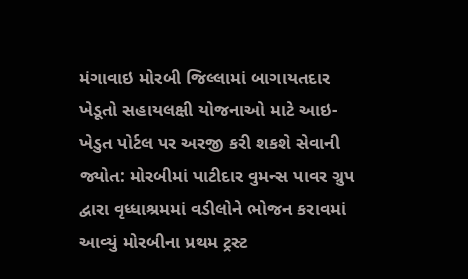મંગાવાઇ મોરબી જિલ્લામાં બાગાયતદાર ખેડૂતો સહાયલક્ષી યોજનાઓ માટે આઇ-ખેડુત પોર્ટલ પર અરજી કરી શકશે સેવાની જ્યોત: મોરબીમાં પાટીદાર વુમન્સ પાવર ગ્રુપ દ્વારા વૃધ્ધાશ્રમમાં વડીલોને ભોજન કરાવમાં આવ્યું મોરબીના પ્રથમ ટ્રસ્ટ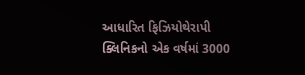આધારિત ફિઝિયોથેરાપી ક્લિનિકનો એક વર્ષમાં 3000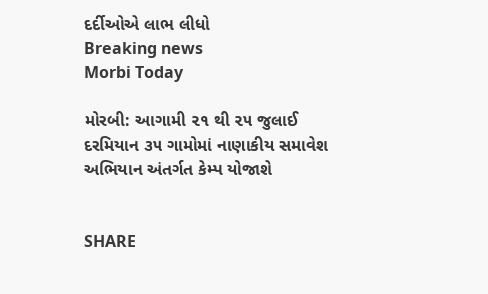દર્દીઓએ લાભ લીધો
Breaking news
Morbi Today

મોરબી: આગામી ૨૧ થી ૨૫ જુલાઈ દરમિયાન ૩૫ ગામોમાં નાણાકીય સમાવેશ અભિયાન અંતર્ગત કેમ્પ યોજાશે


SHARE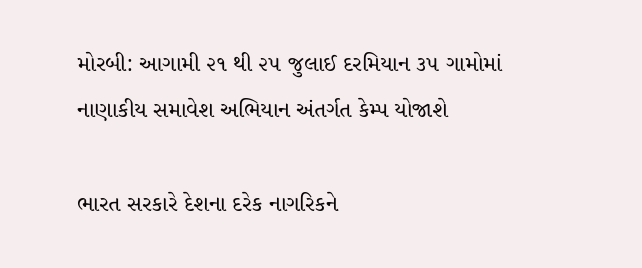મોરબી: આગામી ૨૧ થી ૨૫ જુલાઈ દરમિયાન ૩૫ ગામોમાં નાણાકીય સમાવેશ અભિયાન અંતર્ગત કેમ્પ યોજાશે

ભારત સરકારે દેશના દરેક નાગરિકને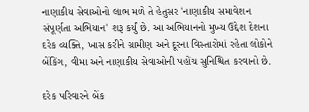નાણાકીય સેવાઓનો લાભ મળે તે હેતુસર 'નાણાકીય સમાવેશન સંપૂર્ણતા અભિયાન' શરૂ કર્યું છે. આ અભિયાનનો મુખ્ય ઉદ્દેશ દેશના દરેક વ્યક્તિ, ખાસ કરીને ગ્રામીણ અને દૂરના વિસ્તારોમાં રહેતા લોકોને બેંકિંગ, વીમા અને નાણાકીય સેવાઓની પહોંચ સુનિશ્ચિત કરવાનો છે.

દરેક પરિવારને બેંક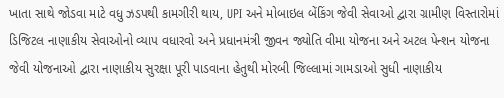ખાતા સાથે જોડવા માટે વધુ ઝડપથી કામગીરી થાય, UPI અને મોબાઇલ બેંકિંગ જેવી સેવાઓ દ્વારા ગ્રામીણ વિસ્તારોમાં ડિજિટલ નાણાકીય સેવાઓનો વ્યાપ વધારવો અને પ્રધાનમંત્રી જીવન જ્યોતિ વીમા યોજના અને અટલ પેન્શન યોજના જેવી યોજનાઓ દ્વારા નાણાકીય સુરક્ષા પૂરી પાડવાના હેતુથી મોરબી જિલ્લામાં ગામડાઓ સુધી નાણાકીય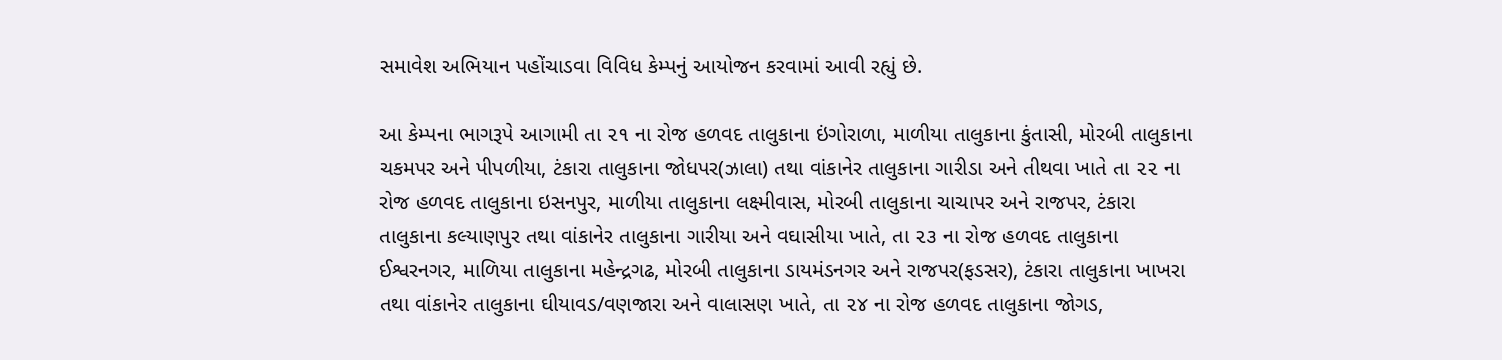સમાવેશ અભિયાન પહોંચાડવા વિવિધ કેમ્પનું આયોજન કરવામાં આવી રહ્યું છે.

આ કેમ્પના ભાગરૂપે આગામી તા ૨૧ ના રોજ હળવદ તાલુકાના ઇંગોરાળા, માળીયા તાલુકાના કુંતાસી, મોરબી તાલુકાના ચકમપર અને પીપળીયા, ટંકારા તાલુકાના જોધપર(ઝાલા) તથા વાંકાનેર તાલુકાના ગારીડા અને તીથવા ખાતે તા ૨૨ ના રોજ હળવદ તાલુકાના ઇસનપુર, માળીયા તાલુકાના લક્ષ્મીવાસ, મોરબી તાલુકાના ચાચાપર અને રાજપર, ટંકારા તાલુકાના કલ્યાણપુર તથા વાંકાનેર તાલુકાના ગારીયા અને વઘાસીયા ખાતે, તા ૨૩ ના રોજ હળવદ તાલુકાના ઈશ્વરનગર, માળિયા તાલુકાના મહેન્દ્રગઢ, મોરબી તાલુકાના ડાયમંડનગર અને રાજપર(ફડસર), ટંકારા તાલુકાના ખાખરા તથા વાંકાનેર તાલુકાના ઘીયાવડ/વણજારા અને વાલાસણ ખાતે, તા ૨૪ ના રોજ હળવદ તાલુકાના જોગડ,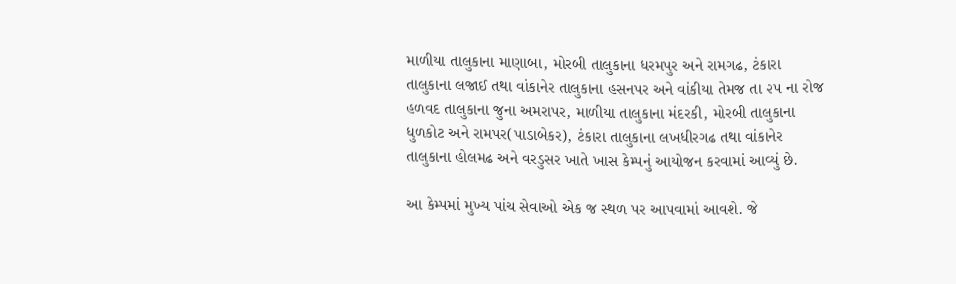માળીયા તાલુકાના માણાબા, મોરબી તાલુકાના ધરમપુર અને રામગઢ, ટંકારા તાલુકાના લજાઈ તથા વાંકાનેર તાલુકાના હસનપર અને વાંકીયા તેમજ તા ૨૫ ના રોજ હળવદ તાલુકાના જુના અમરાપર, માળીયા તાલુકાના મંદરકી, મોરબી તાલુકાના ધુળકોટ અને રામપર(પાડાબેકર), ટંકારા તાલુકાના લખધીરગઢ તથા વાંકાનેર તાલુકાના હોલમઢ અને વરડુસર ખાતે ખાસ કેમ્પનું આયોજન કરવામાં આવ્યું છે.

આ કેમ્પમાં મુખ્ય પાંચ સેવાઓ એક જ સ્થળ પર આપવામાં આવશે. જે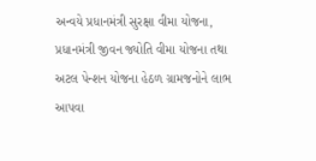અન્વયે પ્રધાનમંત્રી સુરક્ષા વીમા યોજના, પ્રધાનમંત્રી જીવન જ્યોતિ વીમા યોજના તથા અટલ પેન્શન યોજના હેઠળ ગ્રામજનોને લાભ આપવા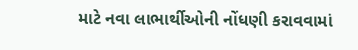માટે નવા લાભાર્થીઓની નોંધણી કરાવવામાં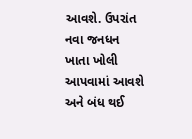આવશે. ઉપરાંત નવા જનધન ખાતા ખોલી આપવામાં આવશે અને બંધ થઈ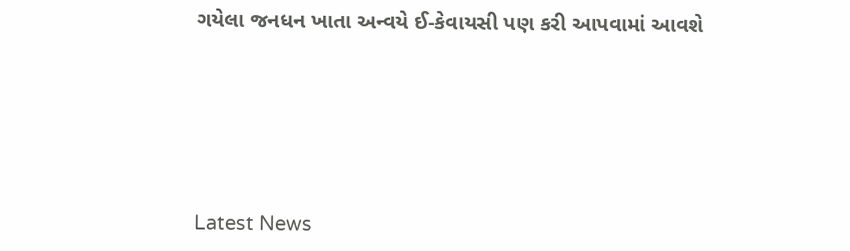ગયેલા જનધન ખાતા અન્વયે ઈ-કેવાયસી પણ કરી આપવામાં આવશે






Latest News